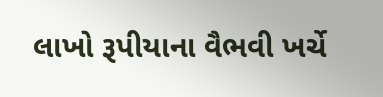લાખો રૂપીયાના વૈભવી ખર્ચે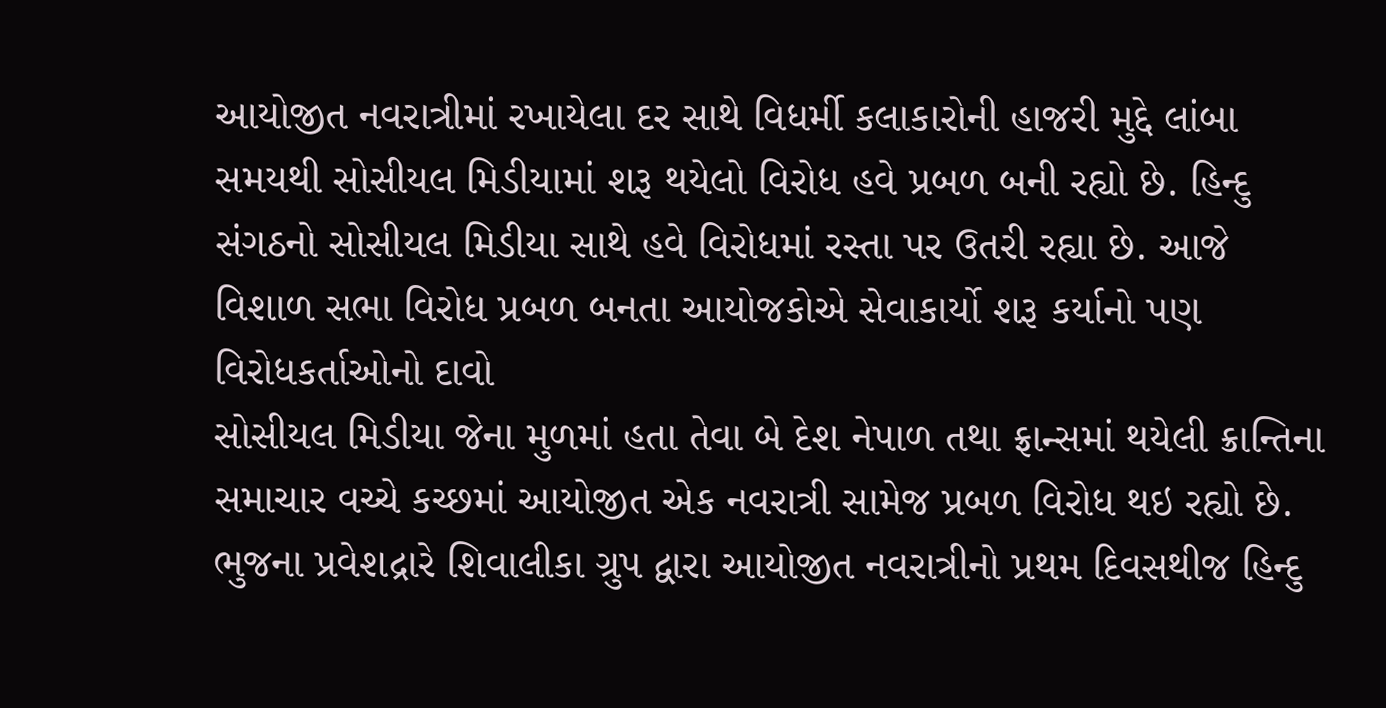આયોજીત નવરાત્રીમાં રખાયેલા દર સાથે વિધર્મી કલાકારોની હાજરી મુદ્દે લાંબા સમયથી સોસીયલ મિડીયામાં શરૂ થયેલો વિરોધ હવે પ્રબળ બની રહ્યો છે. હિન્દુ સંગઠનો સોસીયલ મિડીયા સાથે હવે વિરોધમાં રસ્તા પર ઉતરી રહ્યા છે. આજે વિશાળ સભા વિરોધ પ્રબળ બનતા આયોજકોએ સેવાકાર્યો શરૂ કર્યાનો પણ વિરોધકર્તાઓનો દાવો
સોસીયલ મિડીયા જેના મુળમાં હતા તેવા બે દેશ નેપાળ તથા ફ્રાન્સમાં થયેલી ક્રાન્તિના સમાચાર વચ્ચે કચ્છમાં આયોજીત એક નવરાત્રી સામેજ પ્રબળ વિરોધ થઇ રહ્યો છે. ભુજના પ્રવેશદ્રારે શિવાલીકા ગ્રુપ દ્વારા આયોજીત નવરાત્રીનો પ્રથમ દિવસથીજ હિન્દુ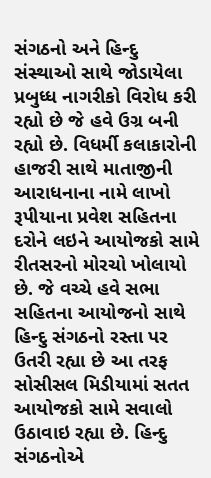સંગઠનો અને હિન્દુ સંસ્થાઓ સાથે જોડાયેલા પ્રબુધ્ધ નાગરીકો વિરોધ કરી રહ્યો છે જે હવે ઉગ્ર બની રહ્યો છે. વિધર્મી કલાકારોની હાજરી સાથે માતાજીની આરાધનાના નામે લાખો રૂપીયાના પ્રવેશ સહિતના દરોને લઇને આયોજકો સામે રીતસરનો મોરચો ખોલાયો છે. જે વચ્ચે હવે સભા સહિતના આયોજનો સાથે હિન્દુ સંગઠનો રસ્તા પર ઉતરી રહ્યા છે આ તરફ સોસીસલ મિડીયામાં સતત આયોજકો સામે સવાલો ઉઠાવાઇ રહ્યા છે. હિન્દુ સંગઠનોએ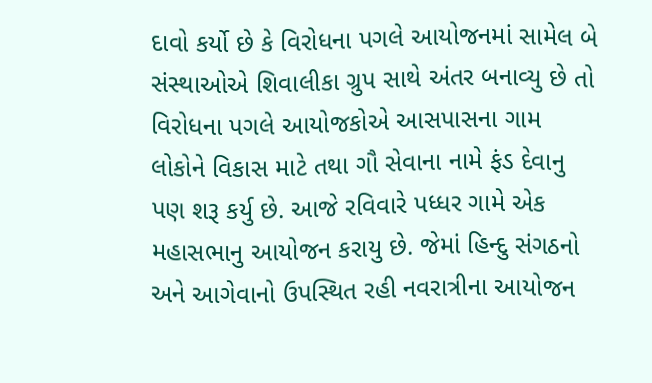દાવો કર્યો છે કે વિરોધના પગલે આયોજનમાં સામેલ બે સંસ્થાઓએ શિવાલીકા ગ્રુપ સાથે અંતર બનાવ્યુ છે તો વિરોધના પગલે આયોજકોએ આસપાસના ગામ લોકોને વિકાસ માટે તથા ગૌ સેવાના નામે ફંડ દેવાનુ પણ શરૂ કર્યુ છે. આજે રવિવારે પધ્ધર ગામે એક મહાસભાનુ આયોજન કરાયુ છે. જેમાં હિન્દુ સંગઠનો અને આગેવાનો ઉપસ્થિત રહી નવરાત્રીના આયોજન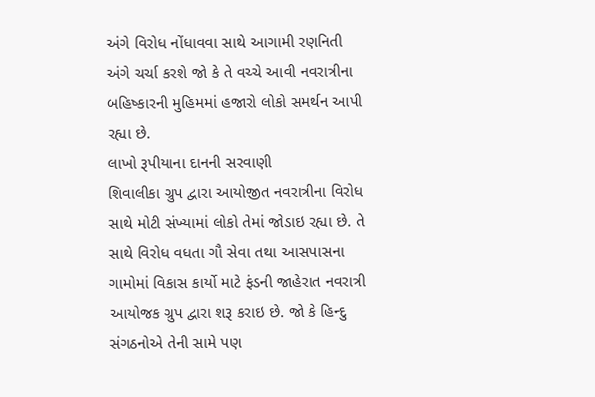અંગે વિરોધ નોંધાવવા સાથે આગામી રણનિતી અંગે ચર્ચા કરશે જો કે તે વચ્ચે આવી નવરાત્રીના બહિષ્કારની મુહિમમાં હજારો લોકો સમર્થન આપી રહ્યા છે.
લાખો રૂપીયાના દાનની સરવાણી
શિવાલીકા ગ્રુપ દ્વારા આયોજીત નવરાત્રીના વિરોધ સાથે મોટી સંખ્યામાં લોકો તેમાં જોડાઇ રહ્યા છે. તે સાથે વિરોધ વધતા ગૌ સેવા તથા આસપાસના ગામોમાં વિકાસ કાર્યો માટે ફંડની જાહેરાત નવરાત્રી આયોજક ગ્રુપ દ્વારા શરૂ કરાઇ છે. જો કે હિન્દુ સંગઠનોએ તેની સામે પણ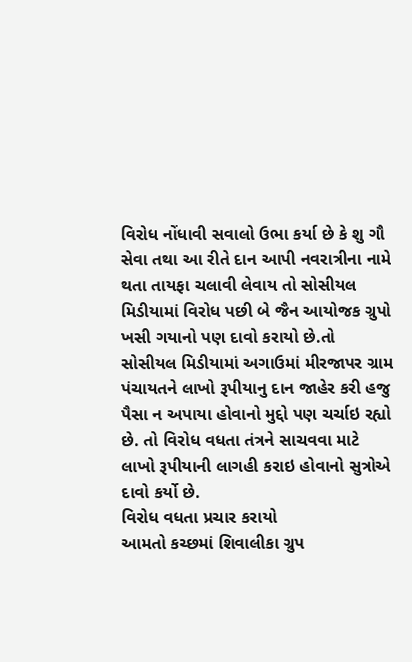વિરોધ નોંધાવી સવાલો ઉભા કર્યા છે કે શુ ગૌ સેવા તથા આ રીતે દાન આપી નવરાત્રીના નામે થતા તાયફા ચલાવી લેવાય તો સોસીયલ મિડીયામાં વિરોધ પછી બે જૈન આયોજક ગ્રુપો ખસી ગયાનો પણ દાવો કરાયો છે.તો સોસીયલ મિડીયામાં અગાઉમાં મીરજાપર ગ્રામ પંચાયતને લાખો રૂપીયાનુ દાન જાહેર કરી હજુ પૈસા ન અપાયા હોવાનો મુદ્દો પણ ચર્ચાઇ રહ્યો છે. તો વિરોધ વધતા તંત્રને સાચવવા માટે લાખો રૂપીયાની લાગહી કરાઇ હોવાનો સુત્રોએ દાવો કર્યો છે.
વિરોધ વધતા પ્રચાર કરાયો
આમતો કચ્છમાં શિવાલીકા ગ્રુપ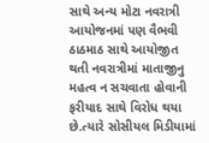સાથે અન્ય મોટા નવરાત્રી આયોજનમાં પણ વૈભવી ઠાઠમાઠ સાથે આયોજીત થતી નવરાત્રીમાં માતાજીનુ મહત્વ ન સચવાતા હોવાની ફરીયાદ સાથે વિરોધ થયા છે.ત્યારે સોસીયલ મિડીયામાં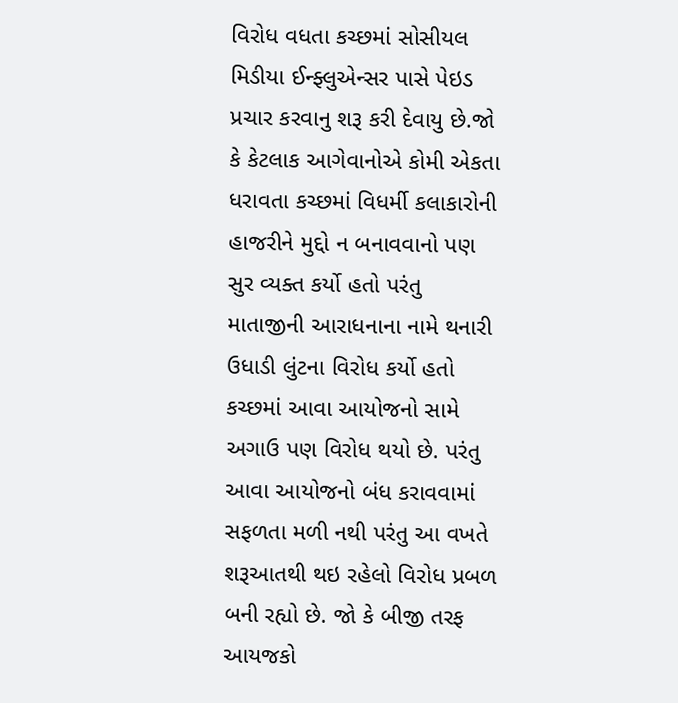વિરોધ વધતા કચ્છમાં સોસીયલ મિડીયા ઈન્ફ્લુએન્સર પાસે પેઇડ પ્રચાર કરવાનુ શરૂ કરી દેવાયુ છે.જો કે કેટલાક આગેવાનોએ કોમી એકતા ધરાવતા કચ્છમાં વિધર્મી કલાકારોની હાજરીને મુદ્દો ન બનાવવાનો પણ સુર વ્યક્ત કર્યો હતો પરંતુ માતાજીની આરાધનાના નામે થનારી ઉધાડી લુંટના વિરોધ કર્યો હતો
કચ્છમાં આવા આયોજનો સામે અગાઉ પણ વિરોધ થયો છે. પરંતુ આવા આયોજનો બંધ કરાવવામાં સફળતા મળી નથી પરંતુ આ વખતે શરૂઆતથી થઇ રહેલો વિરોધ પ્રબળ બની રહ્યો છે. જો કે બીજી તરફ આયજકો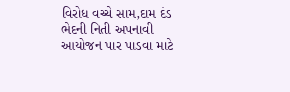વિરોધ વચ્ચે સામ,દામ દંડ ભેદની નિતી અપનાવી આયોજન પાર પાડવા માટે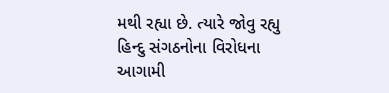મથી રહ્યા છે. ત્યારે જોવુ રહ્યુ હિન્દુ સંગઠનોના વિરોધના આગામી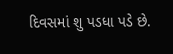દિવસમાં શુ પડધા પડે છે.